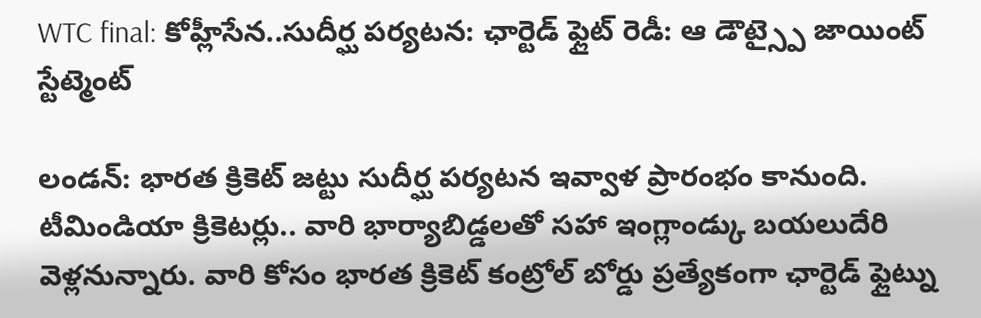WTC final: కోహ్లీసేన..సుదీర్ఘ పర్యటన: ఛార్టెడ్ ఫ్లైట్ రెడీ: ఆ డౌట్స్పై జాయింట్ స్టేట్మెంట్

లండన్: భారత క్రికెట్ జట్టు సుదీర్ఘ పర్యటన ఇవ్వాళ ప్రారంభం కానుంది. టీమిండియా క్రికెటర్లు.. వారి భార్యాబిడ్డలతో సహా ఇంగ్లాండ్కు బయలుదేరి వెళ్లనున్నారు. వారి కోసం భారత క్రికెట్ కంట్రోల్ బోర్డు ప్రత్యేకంగా ఛార్టెడ్ ఫ్లైట్ను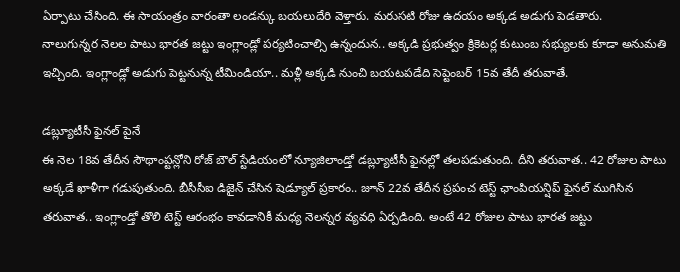ఏర్పాటు చేసింది. ఈ సాయంత్రం వారంతా లండన్కు బయలుదేరి వెళ్తారు. మరుసటి రోజు ఉదయం అక్కడ అడుగు పెడతారు.
నాలుగున్నర నెలల పాటు భారత జట్టు ఇంగ్లాండ్లో పర్యటించాల్సి ఉన్నందున.. అక్కడి ప్రభుత్వం క్రికెటర్ల కుటుంబ సభ్యులకు కూడా అనుమతి ఇచ్చింది. ఇంగ్లాండ్లో అడుగు పెట్టనున్న టీమిండియా.. మళ్లీ అక్కడి నుంచి బయటపడేది సెప్టెంబర్ 15వ తేదీ తరువాతే.

డబ్ల్యూటీసీ ఫైనల్ పైనే
ఈ నెల 18వ తేదీన సౌథాంప్టన్లోని రోజ్ బౌల్ స్టేడియంలో న్యూజిలాండ్తో డబ్ల్యూటీసీ ఫైనల్లో తలపడుతుంది. దీని తరువాత.. 42 రోజుల పాటు అక్కడే ఖాళీగా గడుపుతుంది. బీసీసీఐ డిజైన్ చేసిన షెడ్యూల్ ప్రకారం.. జూన్ 22వ తేదీన ప్రపంచ టెస్ట్ ఛాంపియన్షిప్ ఫైనల్ ముగిసిన తరువాత.. ఇంగ్లాండ్తో తొలి టెస్ట్ ఆరంభం కావడానికీ మధ్య నెలన్నర వ్యవధి ఏర్పడింది. అంటే 42 రోజుల పాటు భారత జట్టు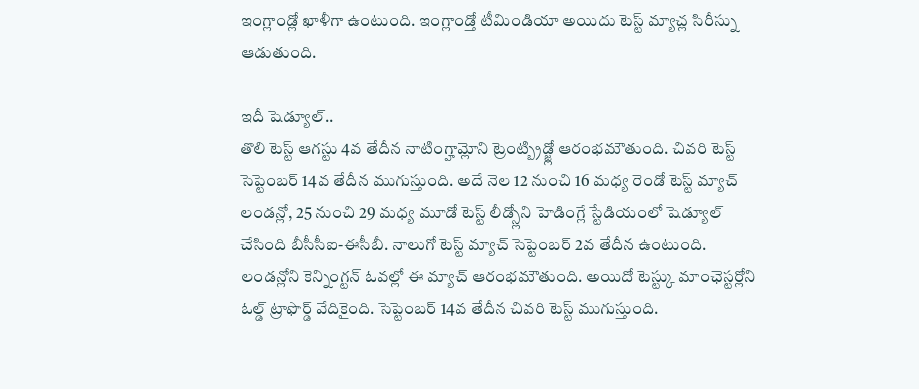ఇంగ్లాండ్లో ఖాళీగా ఉంటుంది. ఇంగ్లాండ్తో టీమిండియా అయిదు టెస్ట్ మ్యాచ్ల సిరీస్ను ఆడుతుంది.

ఇదీ షెడ్యూల్..
తొలి టెస్ట్ ఆగస్టు 4వ తేదీన నాటింగ్హామ్లోని ట్రెంట్బ్రిడ్జ్లో ఆరంభమౌతుంది. చివరి టెస్ట్ సెప్టెంబర్ 14వ తేదీన ముగుస్తుంది. అదే నెల 12 నుంచి 16 మధ్య రెండో టెస్ట్ మ్యాచ్ లండన్లో, 25 నుంచి 29 మధ్య మూడో టెస్ట్ లీడ్స్లోని హెడింగ్లే స్టేడియంలో షెడ్యూల్ చేసింది బీసీసీఐ-ఈసీబీ. నాలుగో టెస్ట్ మ్యాచ్ సెప్టెంబర్ 2వ తేదీన ఉంటుంది.
లండన్లోని కెన్నింగ్టన్ ఓవల్లో ఈ మ్యాచ్ ఆరంభమౌతుంది. అయిదో టెస్ట్కు మాంఛెస్టర్లోని ఓల్డ్ ట్రాఫొర్డ్ వేదికైంది. సెప్టెంబర్ 14వ తేదీన చివరి టెస్ట్ ముగుస్తుంది.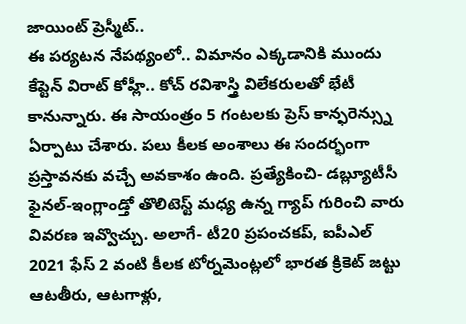జాయింట్ ప్రెస్మీట్..
ఈ పర్యటన నేపథ్యంలో.. విమానం ఎక్కడానికి ముందు కేప్టెన్ విరాట్ కోహ్లీ.. కోచ్ రవిశాస్త్రి విలేకరులతో భేటీ కానున్నారు. ఈ సాయంత్రం 5 గంటలకు ప్రెస్ కాన్ఫరెన్స్ను ఏర్పాటు చేశారు. పలు కీలక అంశాలు ఈ సందర్భంగా ప్రస్తావనకు వచ్చే అవకాశం ఉంది. ప్రత్యేకించి- డబ్ల్యూటీసీ ఫైనల్-ఇంగ్లాండ్తో తొలిటెస్ట్ మధ్య ఉన్న గ్యాప్ గురించి వారు వివరణ ఇవ్వొచ్చు. అలాగే- టీ20 ప్రపంచకప్, ఐపీఎల్ 2021 ఫేస్ 2 వంటి కీలక టోర్నమెంట్లలో భారత క్రికెట్ జట్టు ఆటతీరు, ఆటగాళ్లు,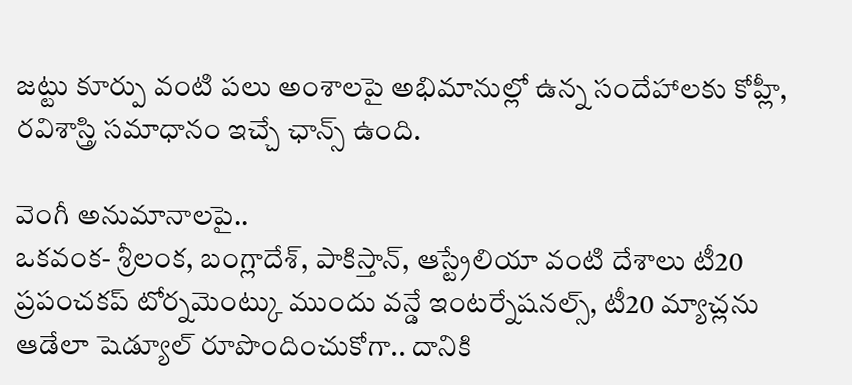జట్టు కూర్పు వంటి పలు అంశాలపై అభిమానుల్లో ఉన్న సందేహాలకు కోహ్లీ, రవిశాస్త్రి సమాధానం ఇచ్చే ఛాన్స్ ఉంది.

వెంగీ అనుమానాలపై..
ఒకవంక- శ్రీలంక, బంగ్లాదేశ్, పాకిస్తాన్, ఆస్ట్రేలియా వంటి దేశాలు టీ20 ప్రపంచకప్ టోర్నమెంట్కు ముందు వన్డే ఇంటర్నేషనల్స్, టీ20 మ్యాచ్లను ఆడేలా షెడ్యూల్ రూపొందించుకోగా.. దానికి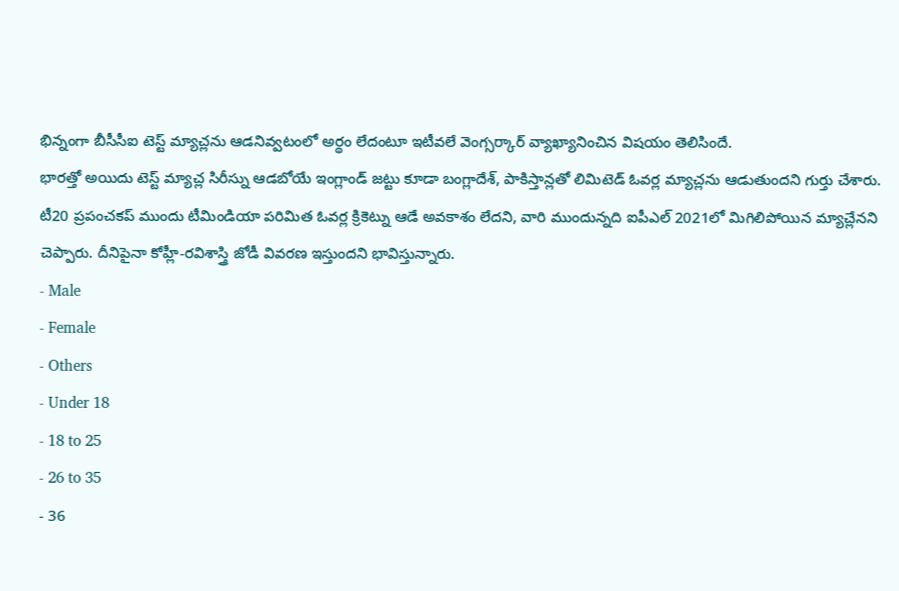భిన్నంగా బీసీసీఐ టెస్ట్ మ్యాచ్లను ఆడనివ్వటంలో అర్థం లేదంటూ ఇటీవలే వెంగ్సర్కార్ వ్యాఖ్యానించిన విషయం తెలిసిందే.
భారత్తో అయిదు టెస్ట్ మ్యాచ్ల సిరీస్ను ఆడబోయే ఇంగ్లాండ్ జట్టు కూడా బంగ్లాదేశ్, పాకిస్తాన్లతో లిమిటెడ్ ఓవర్ల మ్యాచ్లను ఆడుతుందని గుర్తు చేశారు. టీ20 ప్రపంచకప్ ముందు టీమిండియా పరిమిత ఓవర్ల క్రికెట్ను ఆడే అవకాశం లేదని, వారి ముందున్నది ఐపీఎల్ 2021లో మిగిలిపోయిన మ్యాచ్లేనని చెప్పారు. దీనిపైనా కోహ్లీ-రవిశాస్త్రి జోడీ వివరణ ఇస్తుందని భావిస్తున్నారు.
- Male
- Female
- Others
- Under 18
- 18 to 25
- 26 to 35
- 36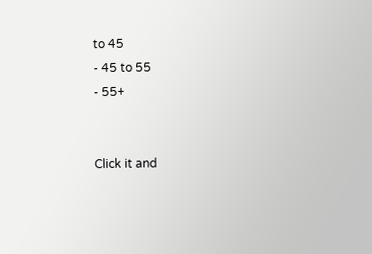to 45
- 45 to 55
- 55+


Click it and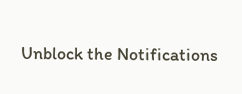Unblock the Notifications